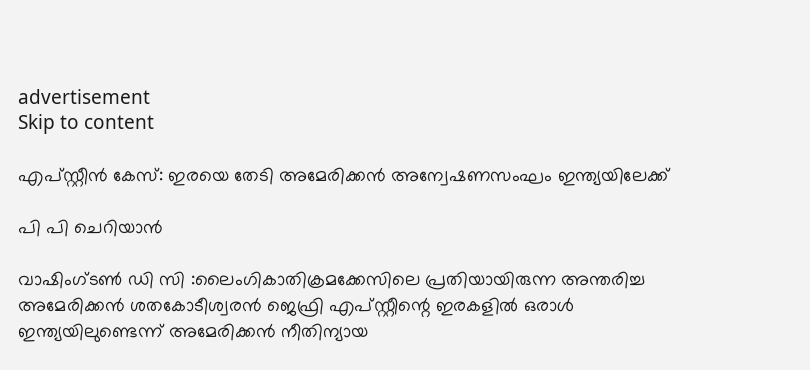advertisement
Skip to content

എപ്‌സ്റ്റീൻ കേസ്: ഇരയെ തേടി അമേരിക്കൻ അന്വേഷണസംഘം ഇന്ത്യയിലേക്ക്

പി പി ചെറിയാൻ

വാഷിംഗ്‌ടൺ ഡി സി :ലൈംഗികാതിക്രമക്കേസിലെ പ്രതിയായിരുന്ന അന്തരിച്ച അമേരിക്കൻ ശതകോടീശ്വരൻ ജെഫ്രി എപ്‌സ്റ്റീന്റെ ഇരകളിൽ ഒരാൾ ഇന്ത്യയിലുണ്ടെന്ന് അമേരിക്കൻ നീതിന്യായ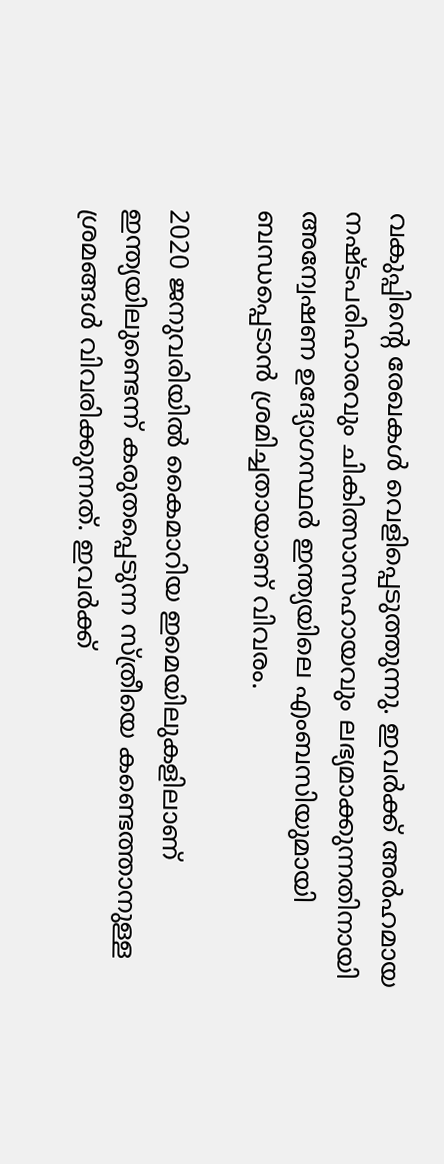വകുപ്പിന്റെ രേഖകൾ വെളിപ്പെടുത്തുന്നു. ഇവർക്ക് അർഹമായ നഷ്ടപരിഹാരവും ചികിത്സാസഹായവും ലഭ്യമാക്കുന്നതിനായി അന്വേഷണ ഉദ്യോഗസ്ഥർ ഇന്ത്യയിലെ എംബസിയുമായി ബന്ധപ്പെടാൻ ശ്രമിച്ചതായാണ് വിവരം.

2020 ജനുവരിയിൽ കൈമാറിയ ഇമെയിലുകളിലാണ് ഇന്ത്യയിലുണ്ടെന്ന് കരുതപ്പെടുന്ന സ്ത്രീയെ കണ്ടെത്താനുള്ള ശ്രമങ്ങൾ വിവരിക്കുന്നത്. ഇവർക്ക്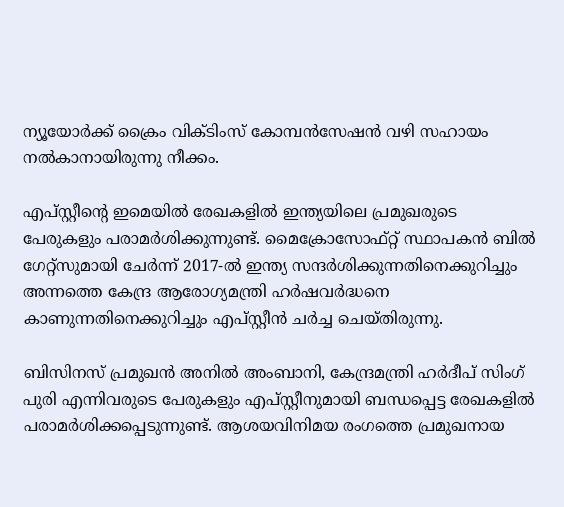ന്യൂയോർക്ക് ക്രൈം വിക്ടിംസ് കോമ്പൻസേഷൻ വഴി സഹായം നൽകാനായിരുന്നു നീക്കം.

എപ്‌സ്റ്റീന്റെ ഇമെയിൽ രേഖകളിൽ ഇന്ത്യയിലെ പ്രമുഖരുടെ പേരുകളും പരാമർശിക്കുന്നുണ്ട്. മൈക്രോസോഫ്റ്റ് സ്ഥാപകൻ ബിൽ ഗേറ്റ്‌സുമായി ചേർന്ന് 2017-ൽ ഇന്ത്യ സന്ദർശിക്കുന്നതിനെക്കുറിച്ചും അന്നത്തെ കേന്ദ്ര ആരോഗ്യമന്ത്രി ഹർഷവർദ്ധനെ കാണുന്നതിനെക്കുറിച്ചും എപ്‌സ്റ്റീൻ ചർച്ച ചെയ്തിരുന്നു.

ബിസിനസ് പ്രമുഖൻ അനിൽ അംബാനി, കേന്ദ്രമന്ത്രി ഹർദീപ് സിംഗ് പുരി എന്നിവരുടെ പേരുകളും എപ്‌സ്റ്റീനുമായി ബന്ധപ്പെട്ട രേഖകളിൽ പരാമർശിക്കപ്പെടുന്നുണ്ട്. ആശയവിനിമയ രംഗത്തെ പ്രമുഖനായ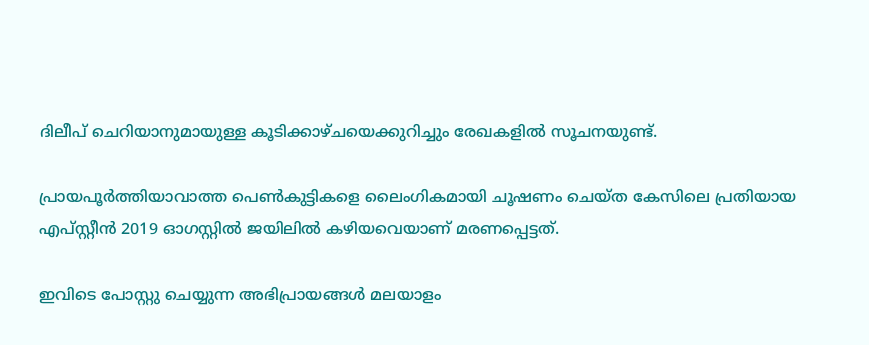ദിലീപ് ചെറിയാനുമായുള്ള കൂടിക്കാഴ്ചയെക്കുറിച്ചും രേഖകളിൽ സൂചനയുണ്ട്.

പ്രായപൂർത്തിയാവാത്ത പെൺകുട്ടികളെ ലൈംഗികമായി ചൂഷണം ചെയ്ത കേസിലെ പ്രതിയായ എപ്‌സ്റ്റീൻ 2019 ഓഗസ്റ്റിൽ ജയിലിൽ കഴിയവെയാണ് മരണപ്പെട്ടത്.

ഇവിടെ പോസ്റ്റു ചെയ്യുന്ന അഭിപ്രായങ്ങൾ മലയാളം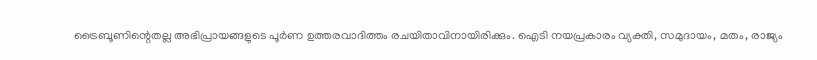ട്രൈബൂണിന്റെതല്ല അഭിപ്രായങ്ങളുടെ പൂർണ ഉത്തരവാദിത്തം രചയിതാവിനായിരിക്കും. ഐടി നയപ്രകാരം വ്യക്തി, സമുദായം, മതം, രാജ്യം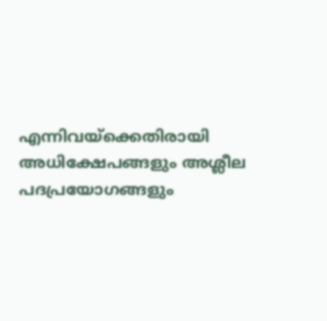എന്നിവയ്ക്കെതിരായി അധിക്ഷേപങ്ങളും അശ്ലീല പദപ്രയോഗങ്ങളും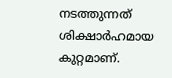നടത്തുന്നത് ശിക്ഷാർഹമായ കുറ്റമാണ്.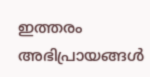ഇത്തരം അഭിപ്രായങ്ങള്‍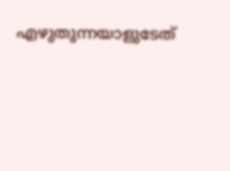എഴുതുന്നയാളുടേത്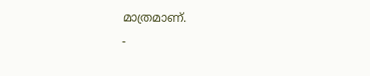മാത്രമാണ്.
-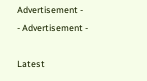Advertisement -
- Advertisement -

Latest